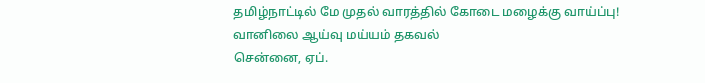தமிழ்நாட்டில் மே முதல் வாரத்தில் கோடை மழைக்கு வாய்ப்பு! வானிலை ஆய்வு மய்யம் தகவல்
சென்னை, ஏப்.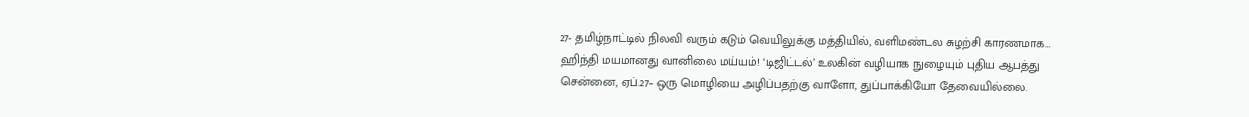27- தமிழ்நாட்டில் நிலவி வரும் கடும் வெயிலுக்கு மத்தியில், வளிமண்டல சுழற்சி காரணமாக…
ஹிந்தி மயமானது வானிலை மய்யம்! ‘டிஜிட்டல்’ உலகின் வழியாக நுழையும் புதிய ஆபத்து
சென்னை, ஏப்.27– ஒரு மொழியை அழிப்பதற்கு வாளோ, துப்பாக்கியோ தேவையில்லை.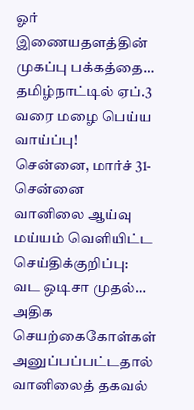ஓர் இணையதளத்தின் முகப்பு பக்கத்தை…
தமிழ்நாட்டில் ஏப்.3 வரை மழை பெய்ய வாய்ப்பு!
சென்னை, மார்ச் 31- சென்னை வானிலை ஆய்வு மய்யம் வெளியிட்ட செய்திக்குறிப்பு: வட ஒடிசா முதல்…
அதிக செயற்கைகோள்கள் அனுப்பப்பட்டதால் வானிலைத் தகவல்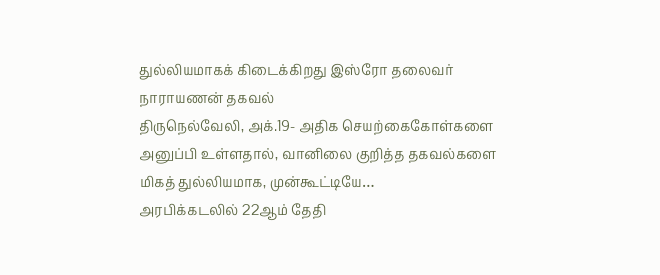துல்லியமாகக் கிடைக்கிறது இஸ்ரோ தலைவர் நாராயணன் தகவல்
திருநெல்வேலி, அக்.19- அதிக செயற்கைகோள்களை அனுப்பி உள்ளதால், வானிலை குறித்த தகவல்களை மிகத் துல்லியமாக, முன்கூட்டியே…
அரபிக்கடலில் 22ஆம் தேதி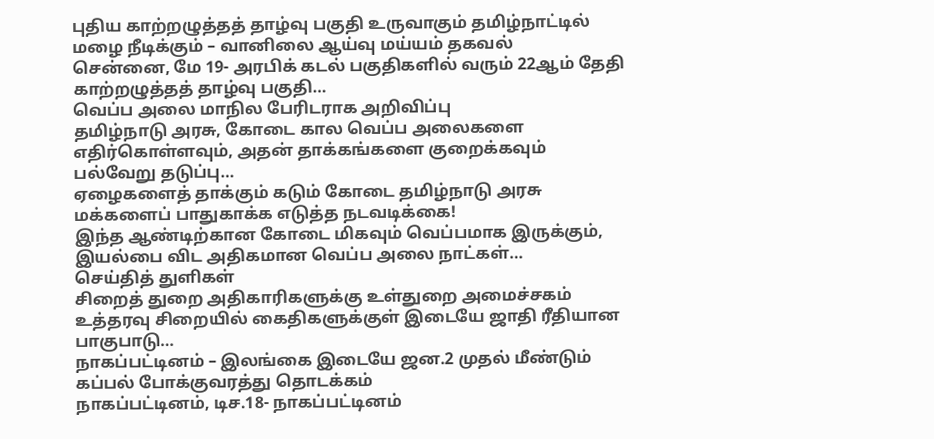புதிய காற்றழுத்தத் தாழ்வு பகுதி உருவாகும் தமிழ்நாட்டில் மழை நீடிக்கும் – வானிலை ஆய்வு மய்யம் தகவல்
சென்னை, மே 19- அரபிக் கடல் பகுதிகளில் வரும் 22ஆம் தேதி காற்றழுத்தத் தாழ்வு பகுதி…
வெப்ப அலை மாநில பேரிடராக அறிவிப்பு
தமிழ்நாடு அரசு, கோடை கால வெப்ப அலைகளை எதிர்கொள்ளவும், அதன் தாக்கங்களை குறைக்கவும் பல்வேறு தடுப்பு…
ஏழைகளைத் தாக்கும் கடும் கோடை தமிழ்நாடு அரசு மக்களைப் பாதுகாக்க எடுத்த நடவடிக்கை!
இந்த ஆண்டிற்கான கோடை மிகவும் வெப்பமாக இருக்கும், இயல்பை விட அதிகமான வெப்ப அலை நாட்கள்…
செய்தித் துளிகள்
சிறைத் துறை அதிகாரிகளுக்கு உள்துறை அமைச்சகம் உத்தரவு சிறையில் கைதிகளுக்குள் இடையே ஜாதி ரீதியான பாகுபாடு…
நாகப்பட்டினம் – இலங்கை இடையே ஜன.2 முதல் மீண்டும் கப்பல் போக்குவரத்து தொடக்கம்
நாகப்பட்டினம், டிச.18- நாகப்பட்டினம்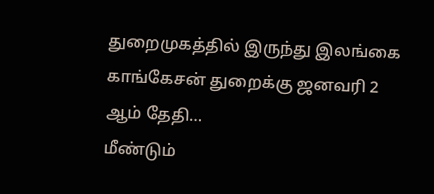துறைமுகத்தில் இருந்து இலங்கை காங்கேசன் துறைக்கு ஜனவரி 2 ஆம் தேதி…
மீண்டும்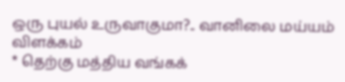ஒரு புயல் உருவாகுமா?.. வானிலை மய்யம் விளக்கம்
* தெற்கு மத்திய வங்கக்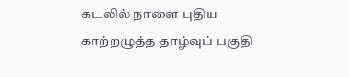கடலில் நாளை புதிய காற்றழுத்த தாழ்வுப் பகுதி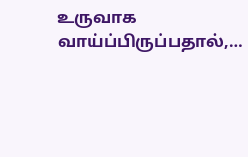உருவாக வாய்ப்பிருப்பதால்,…